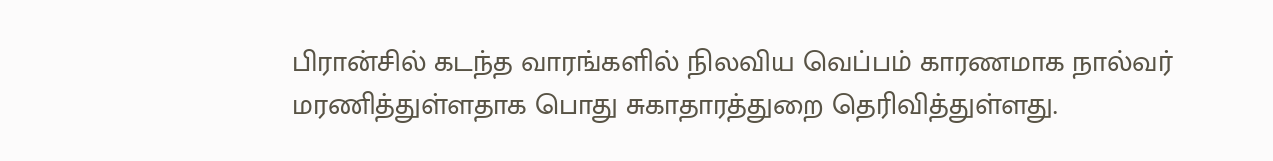பிரான்சில் கடந்த வாரங்களில் நிலவிய வெப்பம் காரணமாக நால்வர் மரணித்துள்ளதாக பொது சுகாதாரத்துறை தெரிவித்துள்ளது.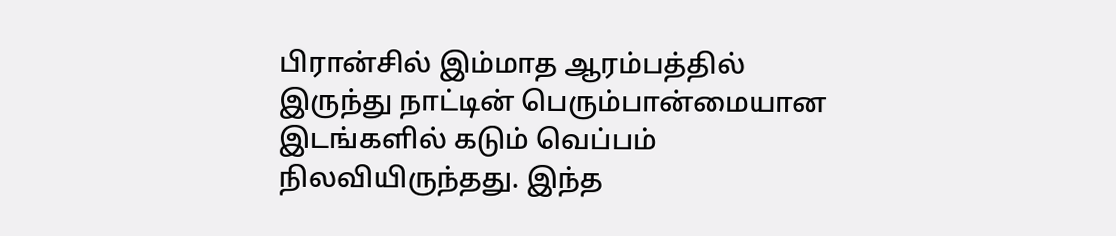பிரான்சில் இம்மாத ஆரம்பத்தில் இருந்து நாட்டின் பெரும்பான்மையான இடங்களில் கடும் வெப்பம் நிலவியிருந்தது. இந்த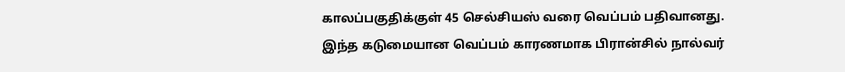காலப்பகுதிக்குள் 45 செல்சியஸ் வரை வெப்பம் பதிவானது. இந்த கடுமையான வெப்பம் காரணமாக பிரான்சில் நால்வர்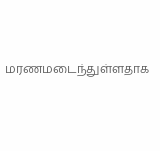மரணமடைந்துள்ளதாக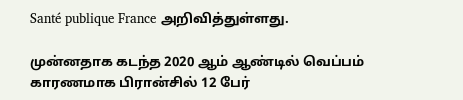Santé publique France அறிவித்துள்ளது.

முன்னதாக கடந்த 2020 ஆம் ஆண்டில் வெப்பம் காரணமாக பிரான்சில் 12 பேர்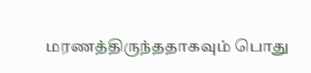மரணத்திருந்ததாகவும் பொது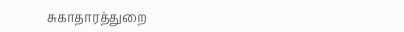சுகாதாரத்துறை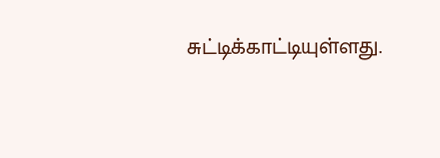சுட்டிக்காட்டியுள்ளது.